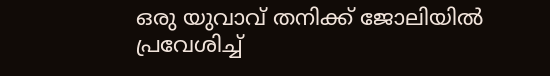ഒരു യുവാവ് തനിക്ക് ജോലിയിൽ പ്രവേശിച്ച്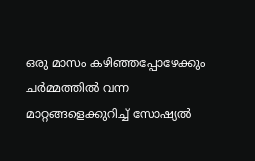ഒരു മാസം കഴിഞ്ഞപ്പോഴേക്കും ചർമ്മത്തിൽ വന്ന മാറ്റങ്ങളെക്കുറിച്ച് സോഷ്യൽ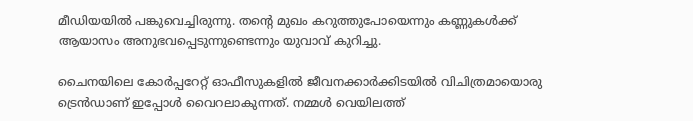മീഡിയയിൽ പങ്കുവെച്ചിരുന്നു. തന്റെ മുഖം കറുത്തുപോയെന്നും കണ്ണുകൾക്ക് ആയാസം അനുഭവപ്പെടുന്നുണ്ടെന്നും യുവാവ് കുറിച്ചു.

ചൈനയിലെ കോർപ്പറേറ്റ് ഓഫീസുകളിൽ ജീവനക്കാർക്കിടയിൽ വിചിത്രമായൊരു ട്രെൻഡാണ് ഇപ്പോൾ വൈറലാകുന്നത്. നമ്മൾ‌ വെയിലത്ത്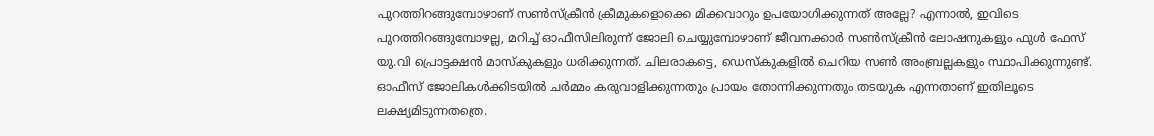പുറത്തിറങ്ങുമ്പോഴാണ് സൺസ്ക്രീൻ ക്രീമുകളൊക്കെ മിക്കവാറും ഉപയോഗിക്കുന്നത് അല്ലേ? എന്നാൽ, ഇവിടെ പുറത്തിറങ്ങുമ്പോഴല്ല, മറിച്ച് ഓഫീസിലിരുന്ന് ജോലി ചെയ്യുമ്പോഴാണ് ജീവനക്കാർ സൺസ്ക്രീൻ ലോഷനുകളും ഫുൾ ഫേസ് യു.വി പ്രൊട്ടക്ഷൻ മാസ്കുകളും ധരിക്കുന്നത്. ചിലരാകട്ടെ, ഡെസ്കുകളിൽ ചെറിയ സൺ അംബ്രല്ലകളും സ്ഥാപിക്കുന്നുണ്ട്. ഓഫീസ് ജോലികൾക്കിടയിൽ ചർമ്മം കരുവാളിക്കുന്നതും പ്രായം തോന്നിക്കുന്നതും തടയുക എന്നതാണ് ഇതിലൂടെ ലക്ഷ്യമിടുന്നതത്രെ.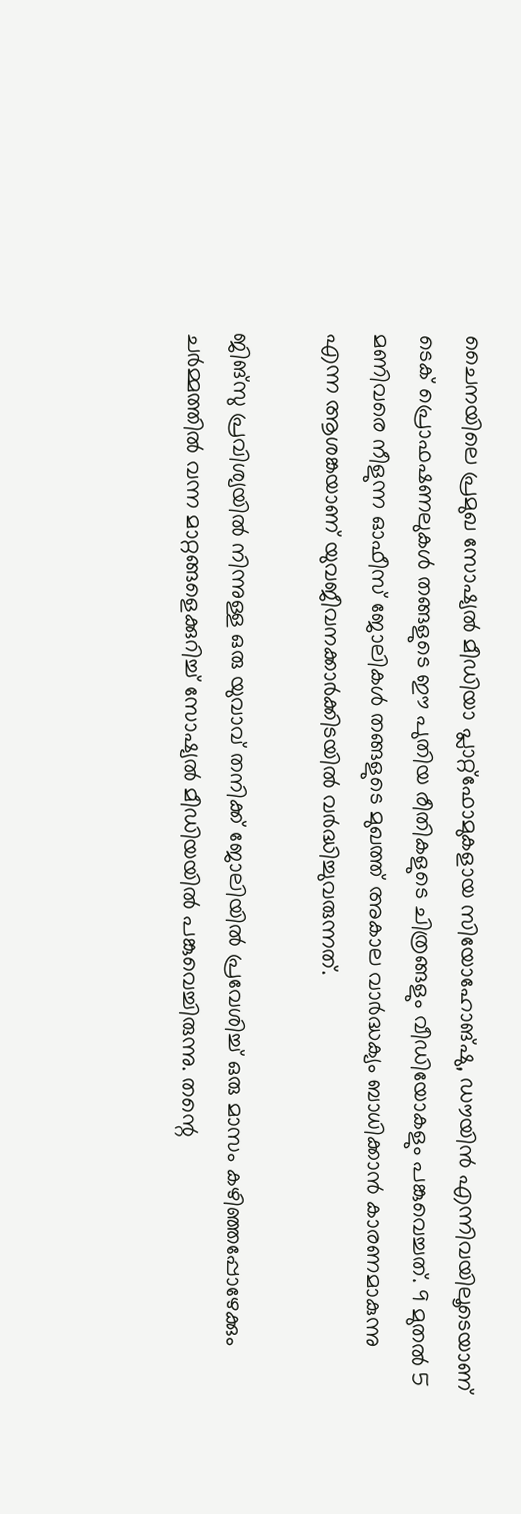ചൈനയിലെ പ്രമുഖ സോഷ്യൽ മീഡിയാ പ്ലാറ്റ്‌ഫോമുകളായ സിയോഹോങ്ഷു, ഡൗയിൻ എന്നിവയിലൂടെയാണ് ടെക് പ്രൊഫഷണലുകൾ തങ്ങളുടെ ഈ പുതിയ രീതികളുടെ ചിത്രങ്ങളും വീഡിയോകളും പങ്കുവെച്ചത്. 9 മുതൽ 5 മണിവരെ നീളുന്ന ഓഫീസ് ജോലികൾ തങ്ങളുടെ മുഖത്ത് അകാല വാർദ്ധക്യം ബാധിക്കാൻ കാരണമാകുന്നു എന്ന ആശങ്കയാണ് യുവജീവനക്കാർക്കിടയിൽ വർദ്ധിച്ചുവരുന്നത്.

ജിങ്സു പ്രവിശ്യയിൽ നിന്നുള്ള ഒരു യുവാവ് തനിക്ക് ജോലിയിൽ പ്രവേശിച്ച് ഒരു മാസം കഴിഞ്ഞപ്പോഴേക്കും ചർമ്മത്തിൽ വന്ന മാറ്റങ്ങളെക്കുറിച്ച് സോഷ്യൽ മീഡിയയിൽ പങ്കുവെച്ചിരുന്നു. തന്റെ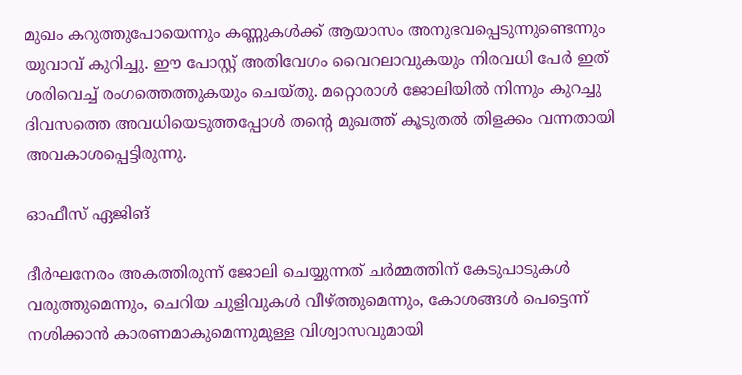മുഖം കറുത്തുപോയെന്നും കണ്ണുകൾക്ക് ആയാസം അനുഭവപ്പെടുന്നുണ്ടെന്നും യുവാവ് കുറിച്ചു. ഈ പോസ്റ്റ് അതിവേഗം വൈറലാവുകയും നിരവധി പേർ ഇത് ശരിവെച്ച് രംഗത്തെത്തുകയും ചെയ്തു. മറ്റൊരാൾ ജോലിയിൽ നിന്നും കുറച്ചു ദിവസത്തെ അവധിയെടുത്തപ്പോൾ തന്റെ മുഖത്ത് കൂടുതൽ തിളക്കം വന്നതായി അവകാശപ്പെട്ടിരുന്നു.

ഓഫീസ് ഏജിങ്

ദീർഘനേരം അകത്തിരുന്ന് ജോലി ചെയ്യുന്നത് ചർമ്മത്തിന് കേടുപാടുകൾ വരുത്തുമെന്നും, ചെറിയ ചുളിവുകൾ വീഴ്ത്തുമെന്നും, കോശങ്ങൾ പെട്ടെന്ന് നശിക്കാൻ കാരണമാകുമെന്നുമുള്ള വിശ്വാസവുമായി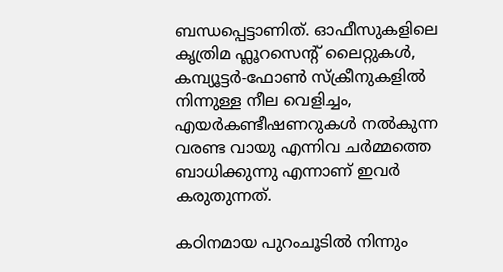ബന്ധപ്പെട്ടാണിത്. ഓഫീസുകളിലെ കൃത്രിമ ഫ്ലൂറസെന്റ് ലൈറ്റുകൾ, കമ്പ്യൂട്ടർ-ഫോൺ സ്ക്രീനുകളിൽ നിന്നുള്ള നീല വെളിച്ചം, എയർകണ്ടീഷണറുകൾ നൽകുന്ന വരണ്ട വായു എന്നിവ ചർമ്മത്തെ ബാധിക്കുന്നു എന്നാണ് ഇവർ കരുതുന്നത്.

കഠിനമായ പുറംചൂടിൽ നിന്നും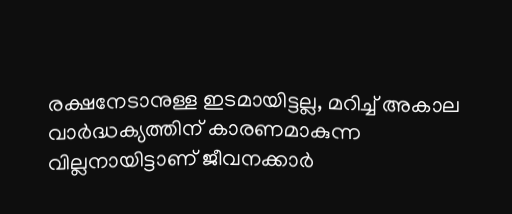രക്ഷനേടാനുള്ള ഇടമായിട്ടല്ല, മറിച്ച് അകാല വാർദ്ധക്യത്തിന് കാരണമാകുന്ന വില്ലനായിട്ടാണ് ജീവനക്കാർ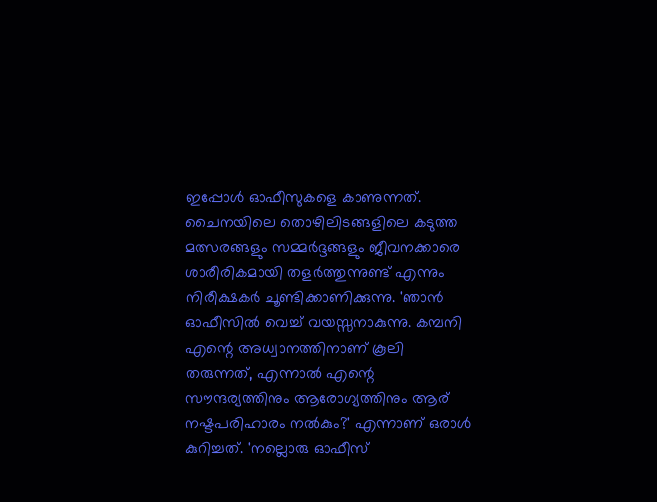ഇപ്പോൾ ഓഫീസുകളെ കാണുന്നത്. ചൈനയിലെ തൊഴിലിടങ്ങളിലെ കടുത്ത മത്സരങ്ങളും സമ്മർദ്ദങ്ങളും ജീവനക്കാരെ ശാരീരികമായി തളർത്തുന്നുണ്ട് എന്നും നിരീക്ഷകർ ചൂണ്ടിക്കാണിക്കുന്നു. 'ഞാൻ ഓഫീസിൽ വെച്ച് വയസ്സനാകുന്നു. കമ്പനി എന്റെ അധ്വാനത്തിനാണ് കൂലി തരുന്നത്, എന്നാൽ എന്റെ സൗന്ദര്യത്തിനും ആരോഗ്യത്തിനും ആര് നഷ്ടപരിഹാരം നൽകും?' എന്നാണ് ഒരാൾ കുറിച്ചത്. 'നല്ലൊരു ഓഫീസ്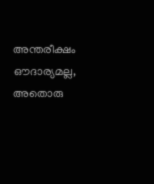അന്തരീക്ഷം ഔദാര്യമല്ല, അതൊരു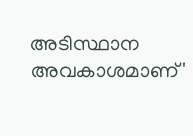അടിസ്ഥാന അവകാശമാണ്'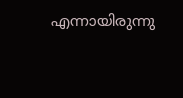എന്നായിരുന്നു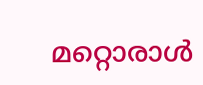മറ്റൊരാൾ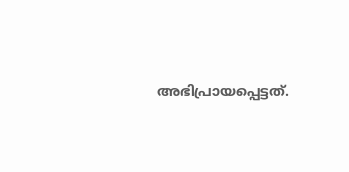അഭിപ്രായപ്പെട്ടത്.